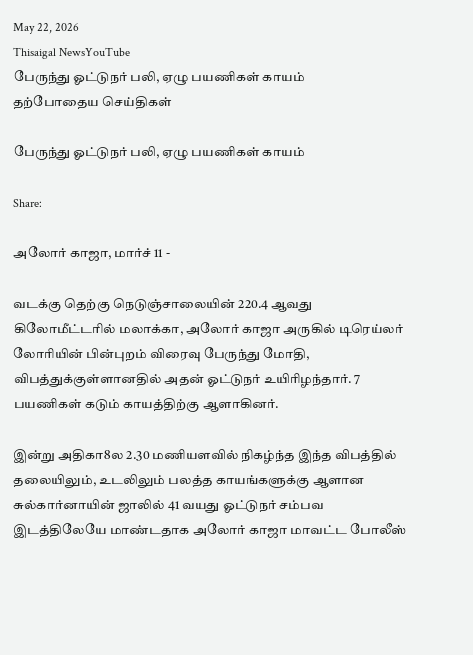May 22, 2026
Thisaigal NewsYouTube
பேருந்து ஓட்டுநர் பலி, ஏழு பயணிகள் காயம்
தற்போதைய செய்திகள்

பேருந்து ஓட்டுநர் பலி, ஏழு பயணிகள் காயம்

Share:

அலோர் காஜா, மார்ச் 11 -

வடக்கு தெற்கு நெடுஞ்சாலையின் 220.4 ஆவது கிலோமீட்டரில் மலாக்கா, அலோர் காஜா அருகில் டிரெய்லர் லோரியின் பின்புறம் விரைவு பேருந்து மோதி, விபத்துக்குள்ளானதில் அதன் ஓட்டுநர் உயிரிழந்தார். 7 பயணிகள் கடும் காயத்திற்கு ஆளாகினர்.

இன்று அதிகா8ல 2.30 மணியளவில் நிகழ்ந்த இந்த விபத்தில் தலையிலும், உடலிலும் பலத்த காயங்களுக்கு ஆளான சுல்கார்னாயின் ஜாலில் 41 வயது ஓட்டுநர் சம்பவ இடத்திலேயே மாண்டதாக அலோர் காஜா மாவட்ட போலீஸ்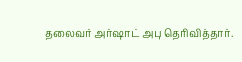தலைவர் அர்ஷாட் அபு தெரிவித்தார்.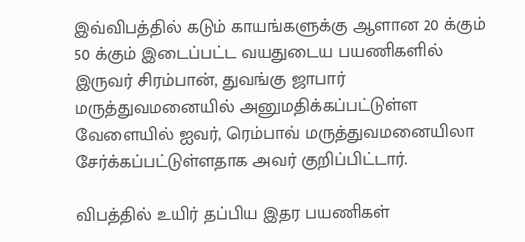இவ்விபத்தில் கடும் காயங்களுக்கு ஆளான 20 க்கும் 50 க்கும் இடைப்பட்ட வயதுடைய பயணிகளில் இருவர் சிரம்பான், துவங்கு ஜாபார் மருத்துவமனையில் அனுமதிக்கப்பட்டுள்ள வேளையில் ஐவர், ரெம்பாவ் மருத்துவமனையிலா சேர்க்கப்பட்டுள்ளதாக அவர் குறிப்பிட்டார்.

விபத்தில் உயிர் தப்பிய இதர பயணிகள்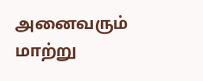அனைவரும் மாற்று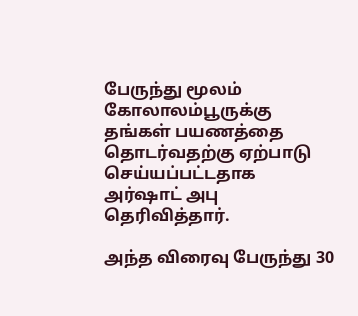பேருந்து மூலம் கோலாலம்பூருக்கு தங்கள் பயணத்தை தொடர்வதற்கு ஏற்பாடு செய்யப்பட்டதாக அர்ஷாட் அபு தெரிவித்தார்.

அந்த விரைவு பேருந்து 30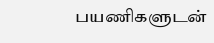பயணிகளுடன்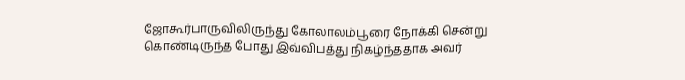ஜோகூர்பாருவிலிருந்து கோலாலம்பூரை நோக்கி சென்று கொண்டிருந்த போது இவ்விபத்து நிகழ்ந்ததாக அவர்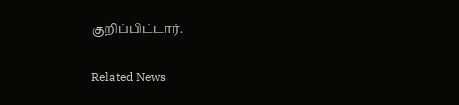குறிப்பிட்டார்.

Related News